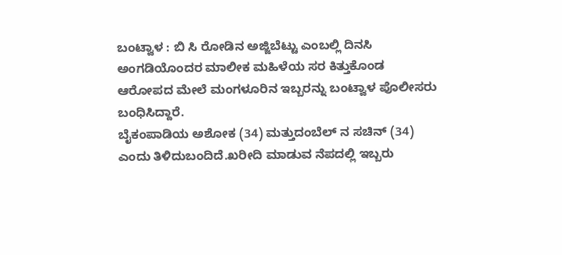ಬಂಟ್ವಾಳ : ಬಿ ಸಿ ರೋಡಿನ ಅಜ್ಜಿಬೆಟ್ಟು ಎಂಬಲ್ಲಿ ದಿನಸಿ ಅಂಗಡಿಯೊಂದರ ಮಾಲೀಕ ಮಹಿಳೆಯ ಸರ ಕಿತ್ತುಕೊಂಡ ಆರೋಪದ ಮೇಲೆ ಮಂಗಳೂರಿನ ಇಬ್ಬರನ್ನು ಬಂಟ್ವಾಳ ಪೊಲೀಸರು ಬಂಧಿಸಿದ್ದಾರೆ.
ಬೈಕಂಪಾಡಿಯ ಅಶೋಕ (34) ಮತ್ತುದಂಬೆಲ್ ನ ಸಚಿನ್ (34) ಎಂದು ತಿಳಿದುಬಂದಿದೆ.ಖರೀದಿ ಮಾಡುವ ನೆಪದಲ್ಲಿ ಇಬ್ಬರು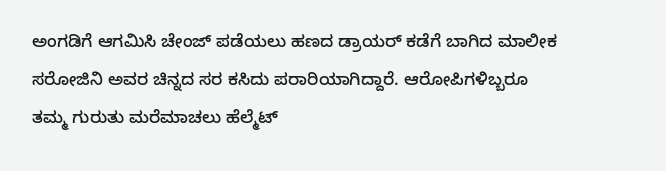ಅಂಗಡಿಗೆ ಆಗಮಿಸಿ ಚೇಂಜ್ ಪಡೆಯಲು ಹಣದ ಡ್ರಾಯರ್ ಕಡೆಗೆ ಬಾಗಿದ ಮಾಲೀಕ ಸರೋಜಿನಿ ಅವರ ಚಿನ್ನದ ಸರ ಕಸಿದು ಪರಾರಿಯಾಗಿದ್ದಾರೆ. ಆರೋಪಿಗಳಿಬ್ಬರೂ ತಮ್ಮ ಗುರುತು ಮರೆಮಾಚಲು ಹೆಲ್ಮೆಟ್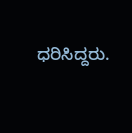ಧರಿಸಿದ್ದರು.